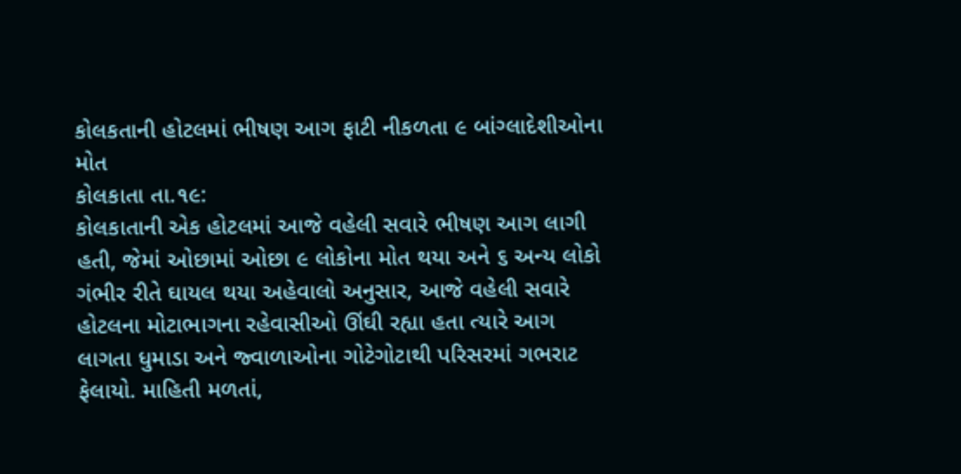કોલકતાની હોટલમાં ભીષણ આગ ફાટી નીકળતા ૯ બાંગ્લાદેશીઓના મોત
કોલકાતા તા.૧૯:
કોલકાતાની એક હોટલમાં આજે વહેલી સવારે ભીષણ આગ લાગી હતી, જેમાં ઓછામાં ઓછા ૯ લોકોના મોત થયા અને ૬ અન્ય લોકો ગંભીર રીતે ઘાયલ થયા અહેવાલો અનુસાર, આજે વહેલી સવારે હોટલના મોટાભાગના રહેવાસીઓ ઊંઘી રહ્યા હતા ત્યારે આગ લાગતા ધુમાડા અને જ્વાળાઓના ગોટેગોટાથી પરિસરમાં ગભરાટ ફેલાયો. માહિતી મળતાં,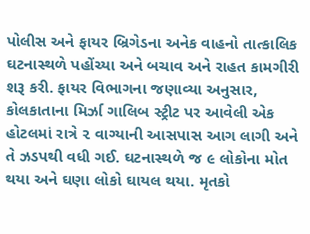પોલીસ અને ફાયર બ્રિગેડના અનેક વાહનો તાત્કાલિક ઘટનાસ્થળે પહોંચ્યા અને બચાવ અને રાહત કામગીરી શરૂ કરી. ફાયર વિભાગના જણાવ્યા અનુસાર, કોલકાતાના મિર્ઝા ગાલિબ સ્ટ્રીટ પર આવેલી એક હોટલમાં રાત્રે ૨ વાગ્યાની આસપાસ આગ લાગી અને તે ઝડપથી વધી ગઈ. ઘટનાસ્થળે જ ૯ લોકોના મોત થયા અને ઘણા લોકો ઘાયલ થયા. મૃતકો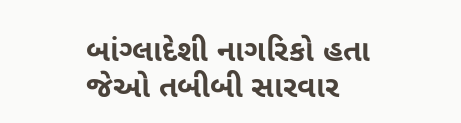બાંગ્લાદેશી નાગરિકો હતા જેઓ તબીબી સારવાર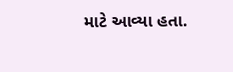માટે આવ્યા હતા.